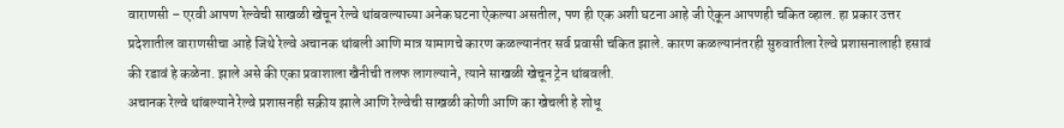वाराणसी – एरवी आपण रेल्वेची साखळी खेचून रेल्वे थांबवल्याच्या अनेक घटना ऐकल्या असतील, पण ही एक अशी घटना आहे जी ऐकून आपणही चकित व्हाल. हा प्रकार उत्तर प्रदेशातील वाराणसीचा आहे जिथे रेल्वे अचानक थांबली आणि मात्र यामागचे कारण कळल्यानंतर सर्व प्रवासी चकित झाले. कारण कळल्यानंतरही सुरुवातीला रेल्वे प्रशासनालाही हसावं की रडावं हे कळेना. झाले असे की एका प्रवाशाला खैनीची तलफ लागल्याने, त्याने साखळी खेचून ट्रेन थांबवली.
अचानक रेल्वे थांबल्याने रेल्वे प्रशासनही सक्रीय झाले आणि रेल्वेची साखळी कोणी आणि का खेचली हे शोधू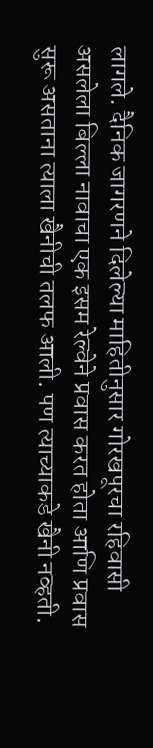लागले. दैनिक जागरणने दिलेल्या माहितीनुसार गोरखपूरचा रहिवासी असलेला बिल्ला नावाचा एक इसम रेल्वेने प्रवास करत होता आणि प्रवास सुरू असताना त्याला खैनीची तलफ आली. पण त्याच्याकडे खैनी नव्हती.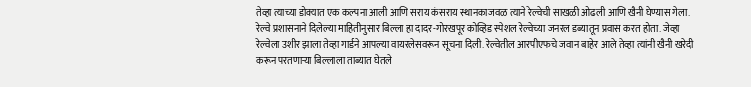तेव्हा त्याच्या डोक्यात एक कल्पना आली आणि सराय कंसराय स्थानकाजवळ त्याने रेल्वेची साखळी ओढली आणि खैनी घेण्यास गेला.
रेल्वे प्रशासनाने दिलेल्या माहितीनुसार बिल्ला हा दादर-गोरखपूर कोव्हिड स्पेशल रेल्वेच्या जनरल डब्यातून प्रवास करत होता. जेव्हा रेल्वेला उशीर झाला तेव्हा गार्डने आपल्या वायरलेसवरून सूचना दिली. रेल्वेतील आरपीएफचे जवान बाहेर आले तेव्हा त्यांनी खैनी खरेदी करून परतणाऱ्या बिल्लाला ताब्यात घेतले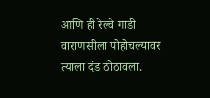आणि ही रेल्वे गाडी वाराणसीला पोहोचल्यावर त्याला दंड ठोठावला.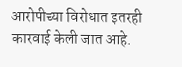आरोपीच्या विरोधात इतरही कारवाई केली जात आहे.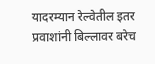यादरम्यान रेल्वेतील इतर प्रवाशांनी बिल्लावर बरेच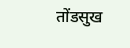तोंडसुख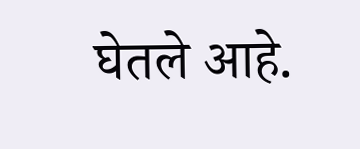घेतले आहे.